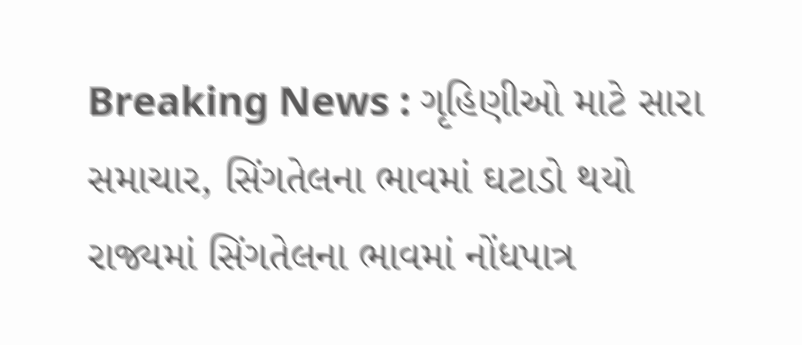Breaking News : ગૃહિણીઓ માટે સારા સમાચાર, સિંગતેલના ભાવમાં ઘટાડો થયો
રાજ્યમાં સિંગતેલના ભાવમાં નોંધપાત્ર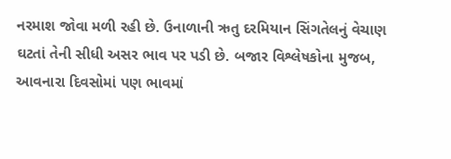નરમાશ જોવા મળી રહી છે. ઉનાળાની ઋતુ દરમિયાન સિંગતેલનું વેચાણ ઘટતાં તેની સીધી અસર ભાવ પર પડી છે. બજાર વિશ્લેષકોના મુજબ, આવનારા દિવસોમાં પણ ભાવમાં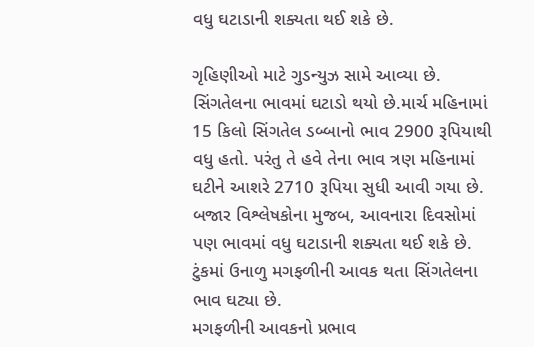વધુ ઘટાડાની શક્યતા થઈ શકે છે.

ગૃહિણીઓ માટે ગુડન્યુઝ સામે આવ્યા છે. સિંગતેલના ભાવમાં ઘટાડો થયો છે.માર્ચ મહિનામાં 15 કિલો સિંગતેલ ડબ્બાનો ભાવ 2900 રૂપિયાથી વધુ હતો. પરંતુ તે હવે તેના ભાવ ત્રણ મહિનામાં ઘટીને આશરે 2710 રૂપિયા સુધી આવી ગયા છે. બજાર વિશ્લેષકોના મુજબ, આવનારા દિવસોમાં પણ ભાવમાં વધુ ઘટાડાની શક્યતા થઈ શકે છે. ટુંકમાં ઉનાળુ મગફળીની આવક થતા સિંગતેલના ભાવ ઘટ્યા છે.
મગફળીની આવકનો પ્રભાવ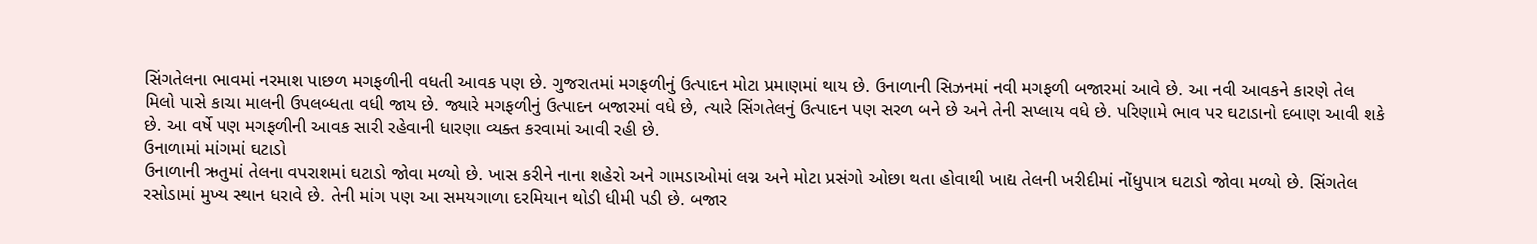સિંગતેલના ભાવમાં નરમાશ પાછળ મગફળીની વધતી આવક પણ છે. ગુજરાતમાં મગફળીનું ઉત્પાદન મોટા પ્રમાણમાં થાય છે. ઉનાળાની સિઝનમાં નવી મગફળી બજારમાં આવે છે. આ નવી આવકને કારણે તેલ મિલો પાસે કાચા માલની ઉપલબ્ધતા વધી જાય છે. જ્યારે મગફળીનું ઉત્પાદન બજારમાં વધે છે, ત્યારે સિંગતેલનું ઉત્પાદન પણ સરળ બને છે અને તેની સપ્લાય વધે છે. પરિણામે ભાવ પર ઘટાડાનો દબાણ આવી શકે છે. આ વર્ષે પણ મગફળીની આવક સારી રહેવાની ધારણા વ્યક્ત કરવામાં આવી રહી છે.
ઉનાળામાં માંગમાં ઘટાડો
ઉનાળાની ઋતુમાં તેલના વપરાશમાં ઘટાડો જોવા મળ્યો છે. ખાસ કરીને નાના શહેરો અને ગામડાઓમાં લગ્ન અને મોટા પ્રસંગો ઓછા થતા હોવાથી ખાદ્ય તેલની ખરીદીમાં નોંધુપાત્ર ઘટાડો જોવા મળ્યો છે. સિંગતેલ રસોડામાં મુખ્ય સ્થાન ધરાવે છે. તેની માંગ પણ આ સમયગાળા દરમિયાન થોડી ધીમી પડી છે. બજાર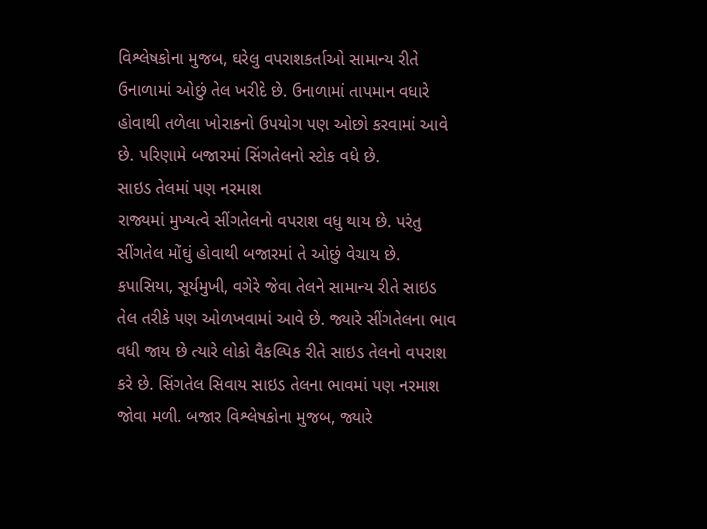વિશ્લેષકોના મુજબ, ઘરેલુ વપરાશકર્તાઓ સામાન્ય રીતે ઉનાળામાં ઓછું તેલ ખરીદે છે. ઉનાળામાં તાપમાન વધારે હોવાથી તળેલા ખોરાકનો ઉપયોગ પણ ઓછો કરવામાં આવે છે. પરિણામે બજારમાં સિંગતેલનો સ્ટોક વધે છે.
સાઇડ તેલમાં પણ નરમાશ
રાજ્યમાં મુખ્યત્વે સીંગતેલનો વપરાશ વધુ થાય છે. પરંતુ સીંગતેલ મોંઘું હોવાથી બજારમાં તે ઓછું વેચાય છે. કપાસિયા, સૂર્યમુખી, વગેરે જેવા તેલને સામાન્ય રીતે સાઇડ તેલ તરીકે પણ ઓળખવામાં આવે છે. જ્યારે સીંગતેલના ભાવ વધી જાય છે ત્યારે લોકો વૈકલ્પિક રીતે સાઇડ તેલનો વપરાશ કરે છે. સિંગતેલ સિવાય સાઇડ તેલના ભાવમાં પણ નરમાશ જોવા મળી. બજાર વિશ્લેષકોના મુજબ, જ્યારે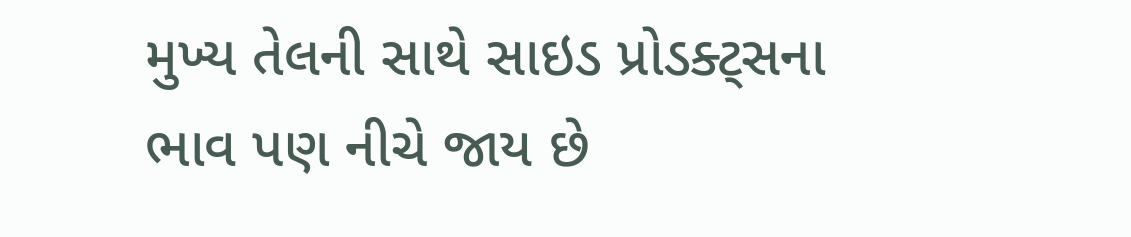મુખ્ય તેલની સાથે સાઇડ પ્રોડક્ટ્સના ભાવ પણ નીચે જાય છે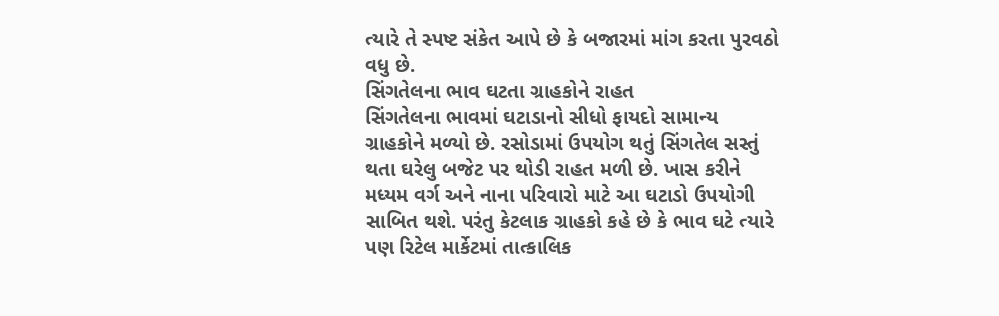ત્યારે તે સ્પષ્ટ સંકેત આપે છે કે બજારમાં માંગ કરતા પુરવઠો વધુ છે.
સિંગતેલના ભાવ ઘટતા ગ્રાહકોને રાહત
સિંગતેલના ભાવમાં ઘટાડાનો સીધો ફાયદો સામાન્ય ગ્રાહકોને મળ્યો છે. રસોડામાં ઉપયોગ થતું સિંગતેલ સસ્તું થતા ઘરેલુ બજેટ પર થોડી રાહત મળી છે. ખાસ કરીને મધ્યમ વર્ગ અને નાના પરિવારો માટે આ ઘટાડો ઉપયોગી સાબિત થશે. પરંતુ કેટલાક ગ્રાહકો કહે છે કે ભાવ ઘટે ત્યારે પણ રિટેલ માર્કેટમાં તાત્કાલિક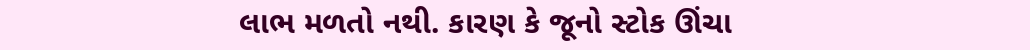લાભ મળતો નથી. કારણ કે જૂનો સ્ટોક ઊંચા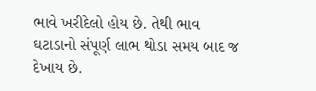ભાવે ખરીદેલો હોય છે. તેથી ભાવ ઘટાડાનો સંપૂર્ણ લાભ થોડા સમય બાદ જ દેખાય છે.